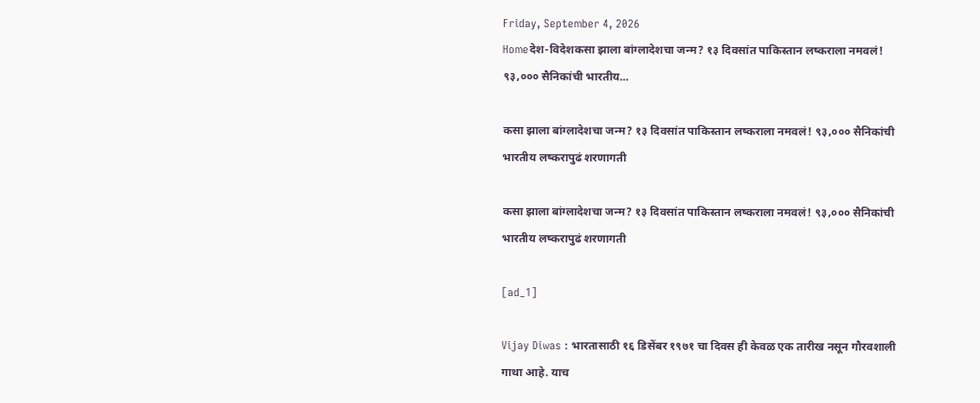Friday, September 4, 2026
Homeदेश-विदेशकसा झाला बांग्लादेशचा जन्म? १३ दिवसांत पाकिस्तान लष्कराला नमवलं! ९३,००० सैनिकांची भारतीय...

कसा झाला बांग्लादेशचा जन्म? १३ दिवसांत पाकिस्तान लष्कराला नमवलं! ९३,००० सैनिकांची भारतीय लष्करापुढं शरणागती

कसा झाला बांग्लादेशचा जन्म? १३ दिवसांत पाकिस्तान लष्कराला नमवलं! ९३,००० सैनिकांची भारतीय लष्करापुढं शरणागती

[ad_1]

Vijay Diwas : भारतासाठी १६ डिसेंबर १९७१ चा दिवस ही केवळ एक तारीख नसून गौरवशाली गाथा आहे. याच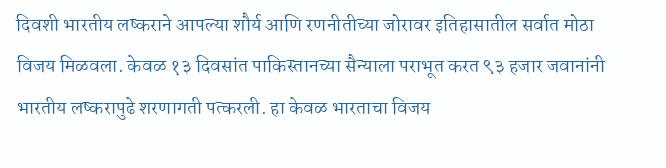दिवशी भारतीय लष्कराने आपल्या शौर्य आणि रणनीतीच्या जोरावर इतिहासातील सर्वात मोठा विजय मिळवला. केवळ १३ दिवसांत पाकिस्तानच्या सैन्याला पराभूत करत ९३ हजार जवानांनी भारतीय लष्करापुढे शरणागती पत्करली. हा केवळ भारताचा विजय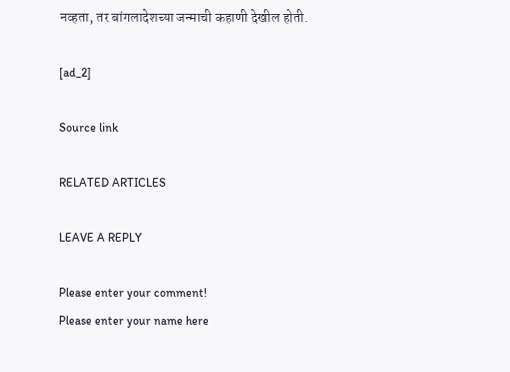नव्हता, तर बांगलादेशच्या जन्माची कहाणी देखील होती.

[ad_2]

Source link

RELATED ARTICLES

LEAVE A REPLY

Please enter your comment!
Please enter your name here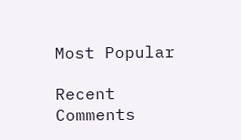Most Popular

Recent Comments